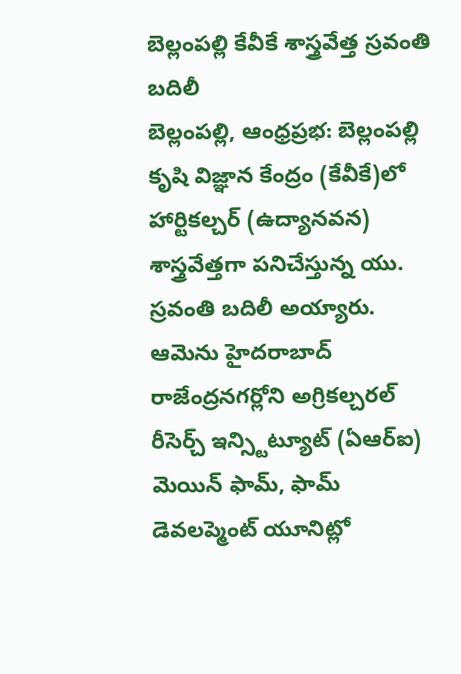బెల్లంపల్లి కేవీకే శాస్త్రవేత్త స్రవంతి బదిలీ
బెల్లంపల్లి, ఆంధ్రప్రభ: బెల్లంపల్లి కృషి విజ్ఞాన కేంద్రం (కేవీకే)లో హార్టికల్చర్ (ఉద్యానవన) శాస్త్రవేత్తగా పనిచేస్తున్న యు. స్రవంతి బదిలీ అయ్యారు. ఆమెను హైదరాబాద్ రాజేంద్రనగర్లోని అగ్రికల్చరల్ రీసెర్చ్ ఇన్స్టిట్యూట్ (ఏఆర్ఐ) మెయిన్ ఫామ్, ఫామ్ డెవలప్మెంట్ యూనిట్లో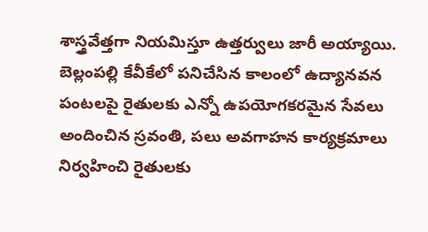శాస్త్రవేత్తగా నియమిస్తూ ఉత్తర్వులు జారీ అయ్యాయి.
బెల్లంపల్లి కేవీకేలో పనిచేసిన కాలంలో ఉద్యానవన పంటలపై రైతులకు ఎన్నో ఉపయోగకరమైన సేవలు అందించిన స్రవంతి, పలు అవగాహన కార్యక్రమాలు నిర్వహించి రైతులకు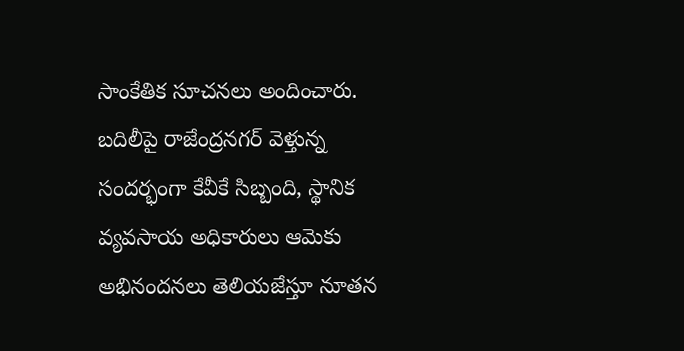సాంకేతిక సూచనలు అందించారు. బదిలీపై రాజేంద్రనగర్ వెళ్తున్న సందర్భంగా కేవీకే సిబ్బంది, స్థానిక వ్యవసాయ అధికారులు ఆమెకు అభినందనలు తెలియజేస్తూ నూతన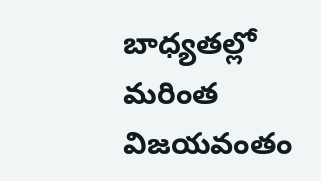బాధ్యతల్లో మరింత విజయవంతం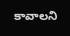కావాలని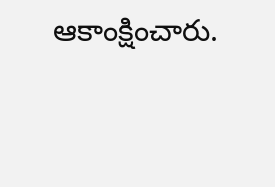ఆకాంక్షించారు.